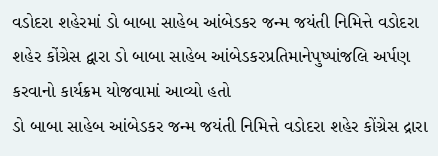વડોદરા શહેરમાં ડો બાબા સાહેબ આંબેડકર જન્મ જયંતી નિમિત્તે વડોદરા શહેર કોંગ્રેસ દ્વારા ડો બાબા સાહેબ આંબેડકરપ્રતિમાનેપુષ્પાંજલિ અર્પણ કરવાનો કાર્યક્રમ યોજવામાં આવ્યો હતો
ડો બાબા સાહેબ આંબેડકર જન્મ જયંતી નિમિત્તે વડોદરા શહેર કોંગ્રેસ દ્રારા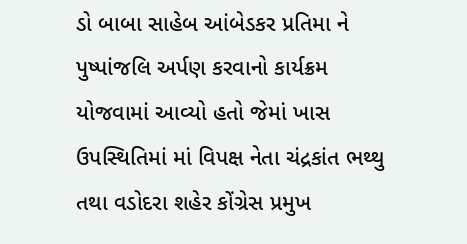ડો બાબા સાહેબ આંબેડકર પ્રતિમા ને પુષ્પાંજલિ અર્પણ કરવાનો કાર્યક્રમ યોજવામાં આવ્યો હતો જેમાં ખાસ ઉપસ્થિતિમાં માં વિપક્ષ નેતા ચંદ્રકાંત ભથ્થુ તથા વડોદરા શહેર કોંગ્રેસ પ્રમુખ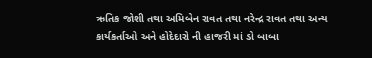ઋતિક જોશી તથા અમિબેન રાવત તથા નરેન્દ્ર રાવત તથા અન્ય કાર્યકર્તાઓ અને હોદેદારો ની હાજરી માં ડો બાબા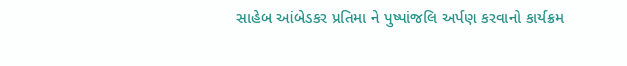સાહેબ આંબેડકર પ્રતિમા ને પુષ્પાંજલિ અર્પણ કરવાનો કાર્યક્રમ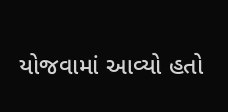યોજવામાં આવ્યો હતો